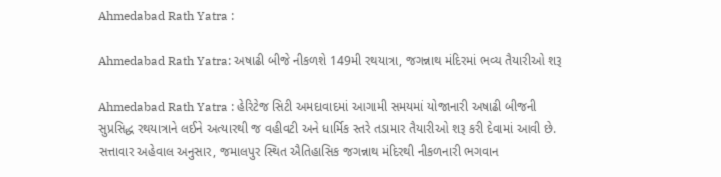Ahmedabad Rath Yatra :

Ahmedabad Rath Yatra: અષાઢી બીજે નીકળશે 149મી રથયાત્રા, જગન્નાથ મંદિરમાં ભવ્ય તૈયારીઓ શરૂ

Ahmedabad Rath Yatra : હેરિટેજ સિટી અમદાવાદમાં આગામી સમયમાં યોજાનારી અષાઢી બીજની સુપ્રસિદ્ધ રથયાત્રાને લઈને અત્યારથી જ વહીવટી અને ધાર્મિક સ્તરે તડામાર તૈયારીઓ શરૂ કરી દેવામાં આવી છે. સત્તાવાર અહેવાલ અનુસાર, જમાલપુર સ્થિત ઐતિહાસિક જગન્નાથ મંદિરથી નીકળનારી ભગવાન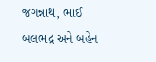જગન્નાથ, ભાઈ બલભદ્ર અને બહેન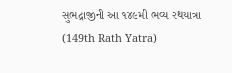સુભદ્રાજીની આ ૧૪૯મી ભવ્ય રથયાત્રા (149th Rath Yatra)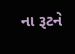ના રૂટને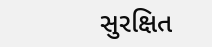સુરક્ષિત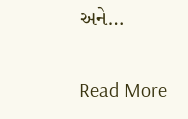અને…

Read More